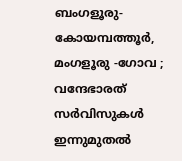ബംഗളൂരു- കോയമ്പത്തൂർ, മംഗളൂരു -ഗോവ ; വന്ദേഭാരത് സർവിസുകൾ ഇന്നുമുതൽ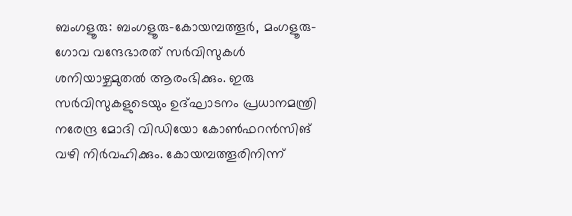ബംഗളൂരു: ബംഗളൂരു-കോയമ്പത്തൂർ, മംഗളൂരു- ഗോവ വന്ദേഭാരത് സർവിസുകൾ ശനിയാഴ്ചമുതൽ ആരംഭിക്കും. ഇരു സർവിസുകളുടെയും ഉദ്ഘാടനം പ്രധാനമന്ത്രി നരേന്ദ്ര മോദി വിഡിയോ കോൺഫറൻസിങ് വഴി നിർവഹിക്കും. കോയമ്പത്തൂരിനിന്ന്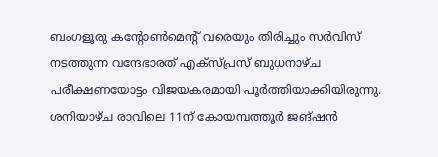ബംഗളൂരു കന്റോൺമെന്റ് വരെയും തിരിച്ചും സർവിസ് നടത്തുന്ന വന്ദേഭാരത് എക്സ്പ്രസ് ബുധനാഴ്ച പരീക്ഷണയോട്ടം വിജയകരമായി പൂർത്തിയാക്കിയിരുന്നു. ശനിയാഴ്ച രാവിലെ 11ന് കോയമ്പത്തൂർ ജങ്ഷൻ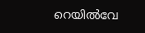റെയിൽവേ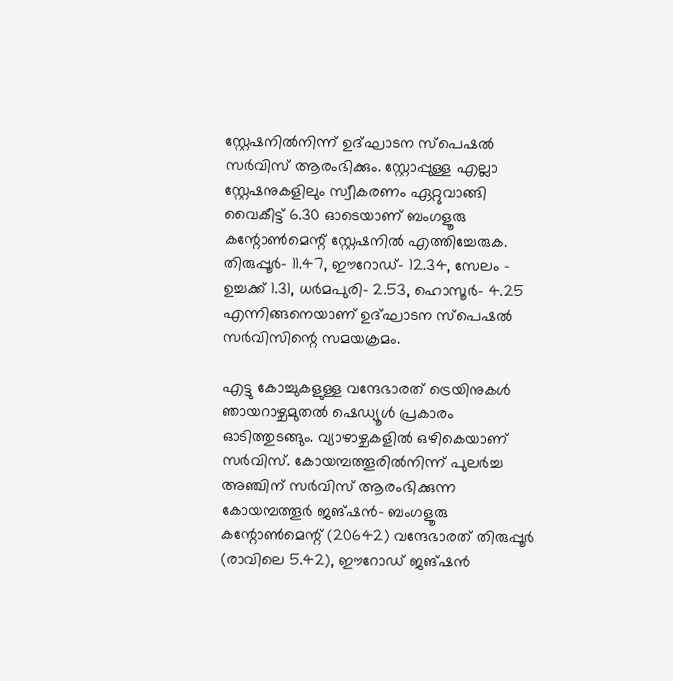സ്റ്റേഷനിൽനിന്ന് ഉദ്ഘാടന സ്പെഷൽ സർവിസ് ആരംഭിക്കും. സ്റ്റോപ്പുള്ള എല്ലാ സ്റ്റേഷനുകളിലും സ്വീകരണം ഏറ്റുവാങ്ങി വൈകീട്ട് 6.30 ഓടെയാണ് ബംഗളൂരു കന്റോൺമെന്റ് സ്റ്റേഷനിൽ എത്തിച്ചേരുക. തിരുപ്പൂർ- 11.47, ഈറോഡ്- 12.34, സേലം - ഉച്ചക്ക് 1.31, ധർമപുരി- 2.53, ഹൊസൂർ- 4.25 എന്നിങ്ങനെയാണ് ഉദ്ഘാടന സ്പെഷൽ സർവിസിന്റെ സമയക്രമം.

എട്ടു കോച്ചുകളുള്ള വന്ദേഭാരത് ട്രെയിനുകൾ ഞായറാഴ്ചമുതൽ ഷെഡ്യൂൾ പ്രകാരം ഓടിത്തുടങ്ങും. വ്യാഴാഴ്ചകളിൽ ഒഴികെയാണ് സർവിസ്. കോയമ്പത്തൂരിൽനിന്ന് പുലർച്ച അഞ്ചിന് സർവിസ് ആരംഭിക്കുന്ന കോയമ്പത്തൂർ ജങ്ഷൻ- ബംഗളൂരു കന്റോൺമെന്റ് (20642) വന്ദേഭാരത് തിരുപ്പൂർ (രാവിലെ 5.42), ഈറോഡ് ജങ്ഷൻ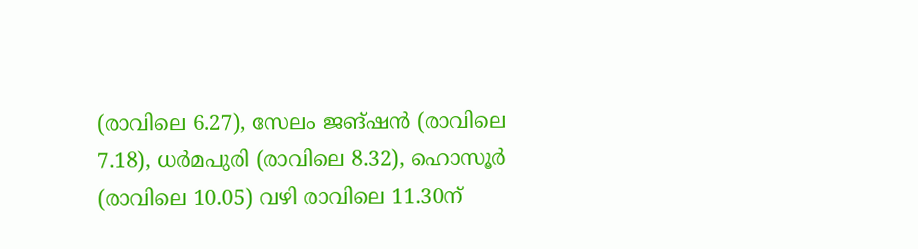(രാവിലെ 6.27), സേലം ജങ്ഷൻ (രാവിലെ 7.18), ധർമപുരി (രാവിലെ 8.32), ഹൊസൂർ (രാവിലെ 10.05) വഴി രാവിലെ 11.30ന്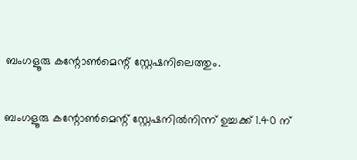ബംഗളൂരു കന്റോൺമെന്റ് സ്റ്റേഷനിലെത്തും.

ബംഗളൂരു കന്റോൺമെന്റ് സ്റ്റേഷനിൽനിന്ന് ഉച്ചക്ക് 1.40 ന്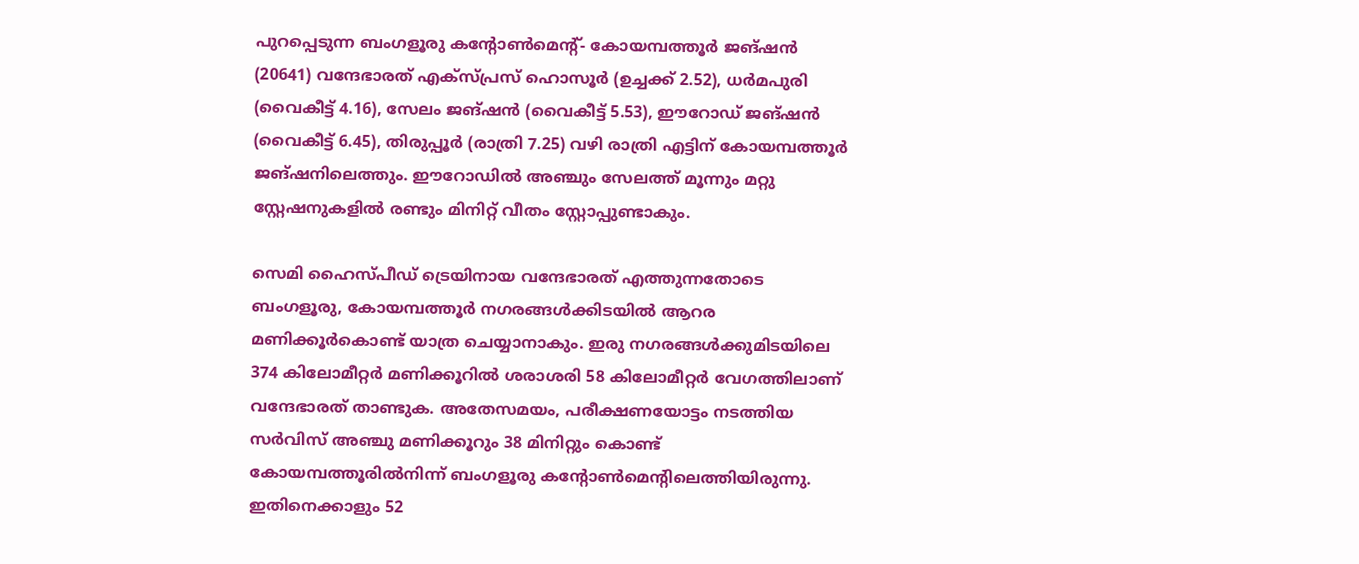പുറപ്പെടുന്ന ബംഗളൂരു കന്റോൺമെന്റ്- കോയമ്പത്തൂർ ജങ്ഷൻ (20641) വന്ദേഭാരത് എക്സ്പ്രസ് ഹൊസൂർ (ഉച്ചക്ക് 2.52), ധർമപുരി (വൈകീട്ട് 4.16), സേലം ജങ്ഷൻ (വൈകീട്ട് 5.53), ഈറോഡ് ജങ്ഷൻ (വൈകീട്ട് 6.45), തിരുപ്പൂർ (രാത്രി 7.25) വഴി രാത്രി എട്ടിന് കോയമ്പത്തൂർ ജങ്ഷനിലെത്തും. ഈറോഡിൽ അഞ്ചും സേലത്ത് മൂന്നും മറ്റു സ്റ്റേഷനുകളിൽ രണ്ടും മിനിറ്റ് വീതം സ്റ്റോപ്പുണ്ടാകും.

സെമി ഹൈസ്പീഡ് ട്രെയിനായ വന്ദേഭാരത് എത്തുന്നതോടെ ബംഗളൂരു, കോയമ്പത്തൂർ നഗരങ്ങൾക്കിടയിൽ ആറര മണിക്കൂർകൊണ്ട് യാത്ര ചെയ്യാനാകും. ഇരു നഗരങ്ങൾക്കുമിടയിലെ 374 കിലോമീറ്റർ മണിക്കൂറിൽ ശരാശരി 58 കിലോമീറ്റർ വേഗത്തിലാണ് വന്ദേഭാരത് താണ്ടുക. അതേസമയം, പരീക്ഷണയോട്ടം നടത്തിയ സർവിസ് അഞ്ചു മണിക്കൂറും 38 മിനിറ്റും കൊണ്ട് കോയമ്പത്തൂരിൽനിന്ന് ബംഗളൂരു കന്റോൺമെന്റിലെത്തിയിരുന്നു. ഇതിനെക്കാളും 52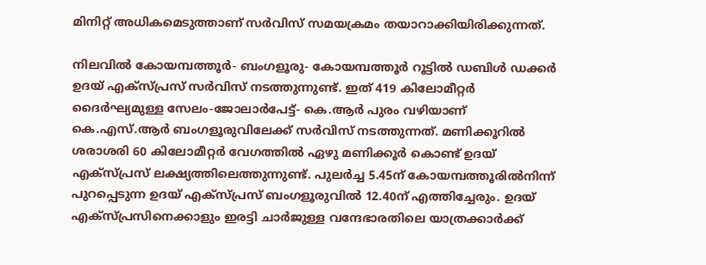മിനിറ്റ് അധികമെടുത്താണ് സർവിസ് സമയക്രമം തയാറാക്കിയിരിക്കുന്നത്.

നിലവിൽ കോയമ്പത്തൂർ- ബംഗളൂരു- കോയമ്പത്തൂർ റൂട്ടിൽ ഡബിൾ ഡക്കർ ഉദയ് എക്സ്പ്രസ് സർവിസ് നടത്തുന്നുണ്ട്. ഇത് 419 കിലോമീറ്റർ ദൈർഘ്യമുള്ള സേലം-ജോലാർപേട്ട്- കെ.ആർ പുരം വഴിയാണ് കെ.എസ്.ആർ ബംഗളൂരുവിലേക്ക് സർവിസ് നടത്തുന്നത്. മണിക്കൂറിൽ ശരാശരി 60 കിലോമീറ്റർ വേഗത്തിൽ ഏഴു മണിക്കൂർ കൊണ്ട് ഉദയ് എക്സ്പ്രസ് ലക്ഷ്യത്തിലെത്തുന്നുണ്ട്. പുലർച്ച 5.45ന് കോയമ്പത്തൂരിൽനിന്ന് പുറപ്പെടുന്ന ഉദയ് എക്സ്പ്രസ് ബംഗളൂരുവിൽ 12.40ന് എത്തിച്ചേരും. ഉദയ് എക്സ്പ്രസിനെക്കാളും ഇരട്ടി ചാർജുള്ള വന്ദേഭാരതിലെ യാത്രക്കാർക്ക്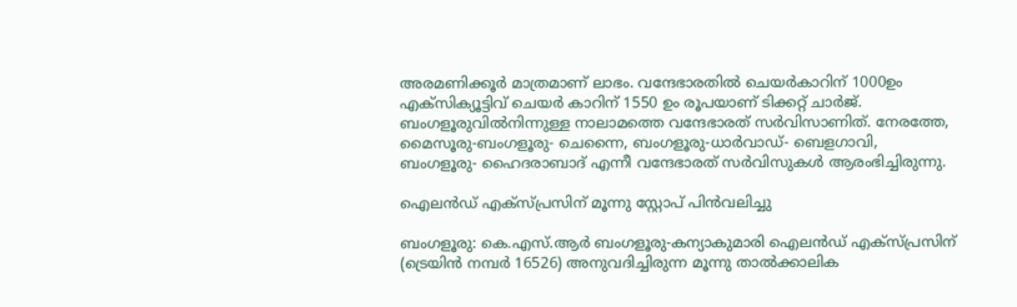അരമണിക്കൂർ മാത്രമാണ് ലാഭം. വന്ദേഭാരതിൽ ചെയർകാറിന് 1000ഉം എക്സിക്യൂട്ടിവ് ചെയർ കാറിന് 1550 ഉം രൂപയാണ് ടിക്കറ്റ് ചാർജ്. ബംഗളൂരുവിൽനിന്നുള്ള നാലാമത്തെ വന്ദേഭാരത് സർവിസാണിത്. നേരത്തേ, മൈസൂരു-ബംഗളൂരു- ചെന്നൈ, ബംഗളൂരു-ധാർവാഡ്- ബെളഗാവി, ബംഗളൂരു- ഹൈദരാബാദ് എന്നീ വന്ദേഭാരത് സർവിസുകൾ ആരംഭിച്ചിരുന്നു.

ഐലൻഡ് എക്സ്പ്രസിന് മൂന്നു സ്റ്റോപ് പിൻവലിച്ചു

ബംഗളൂരു: കെ.എസ്.ആർ ബംഗളൂരു-കന്യാകുമാരി ഐലൻഡ് എക്സ്പ്രസിന് (ട്രെയിൻ നമ്പർ 16526) അനുവദിച്ചിരുന്ന മൂന്നു താൽക്കാലിക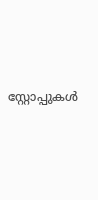സ്റ്റോപ്പുകൾ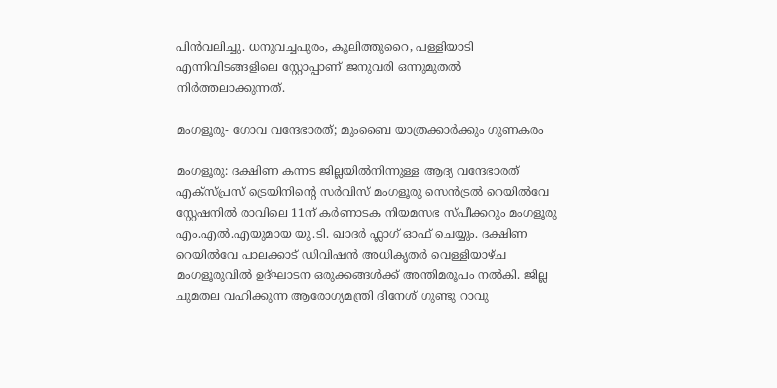പിൻവലിച്ചു. ധനുവച്ചപുരം, കൂലിത്തുറൈ, പള്ളിയാടി എന്നിവിടങ്ങളിലെ സ്റ്റോപ്പാണ് ജനുവരി ഒന്നുമുതൽ നിർത്തലാക്കുന്നത്.

മംഗളൂരു- ഗോവ വന്ദേഭാരത്; മുംബൈ യാത്രക്കാർക്കും ഗുണകരം

മംഗളൂരു: ദക്ഷിണ കന്നട ജില്ലയിൽനിന്നുള്ള ആദ്യ വന്ദേഭാരത് എക്സ്പ്രസ് ട്രെയിനിന്റെ സർവിസ് മംഗളൂരു സെൻട്രൽ റെയിൽവേ സ്റ്റേഷനിൽ രാവിലെ 11ന് കർണാടക നിയമസഭ സ്പീക്കറും മംഗളൂരു എം.എൽ.എയുമായ യു.ടി. ഖാദർ ഫ്ലാഗ് ഓഫ് ചെയ്യും. ദക്ഷിണ റെയിൽവേ പാലക്കാട് ഡിവിഷൻ അധികൃതർ വെള്ളിയാഴ്ച മംഗളൂരുവിൽ ഉദ്ഘാടന ഒരുക്കങ്ങൾക്ക് അന്തിമരൂപം നൽകി. ജില്ല ചുമതല വഹിക്കുന്ന ആരോഗ്യമന്ത്രി ദിനേശ് ഗുണ്ടു റാവു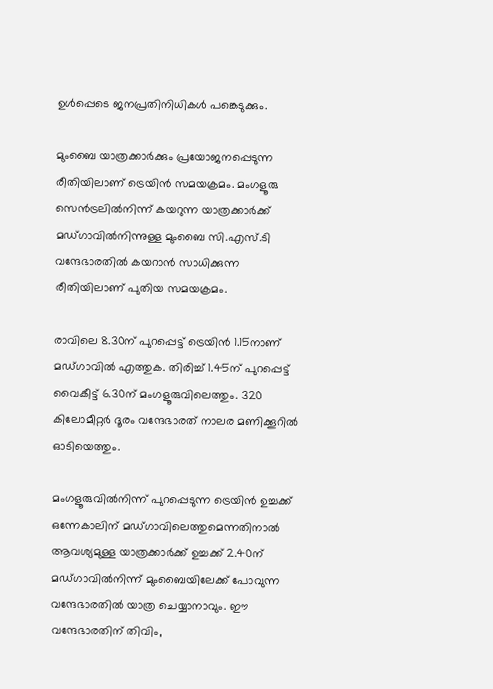ഉൾപ്പെടെ ജനപ്രതിനിധികൾ പങ്കെടുക്കും.

മുംബൈ യാത്രക്കാര്‍ക്കും പ്രയോജനപ്പെടുന്ന രീതിയിലാണ് ട്രെയിൻ സമയക്രമം. മംഗളൂരു സെന്‍ട്രലില്‍നിന്ന് കയറുന്ന യാത്രക്കാർക്ക് മഡ്ഗാവില്‍നിന്നുള്ള മുംബൈ സി.എസ്.ടി വന്ദേഭാരതില്‍ കയറാന്‍ സാധിക്കുന്ന രീതിയിലാണ് പുതിയ സമയക്രമം.

രാവിലെ 8.30ന് പുറപ്പെട്ട് ട്രെയിന്‍ 1.15നാണ് മഡ്ഗാവില്‍ എത്തുക. തിരിച്ച് 1.45ന് പുറപ്പെട്ട് വൈകീട്ട് 6.30ന് മംഗളൂരുവിലെത്തും. 320 കിലോമീറ്റര്‍ ദൂരം വന്ദേഭാരത് നാലര മണിക്കൂറില്‍ ഓടിയെത്തും.

മംഗളൂരുവിൽനിന്ന് പുറപ്പെടുന്ന ട്രെയിൻ ഉച്ചക്ക് ഒന്നേകാലിന് മഡ്ഗാവിലെത്തുമെന്നതിനാൽ ആവശ്യമുള്ള യാത്രക്കാർക്ക് ഉച്ചക്ക് 2.40ന് മഡ്ഗാവില്‍നിന്ന് മുംബൈയിലേക്ക് പോവുന്ന വന്ദേഭാരതില്‍ യാത്ര ചെയ്യാനാവും. ഈ വന്ദേഭാരതിന് തിവിം,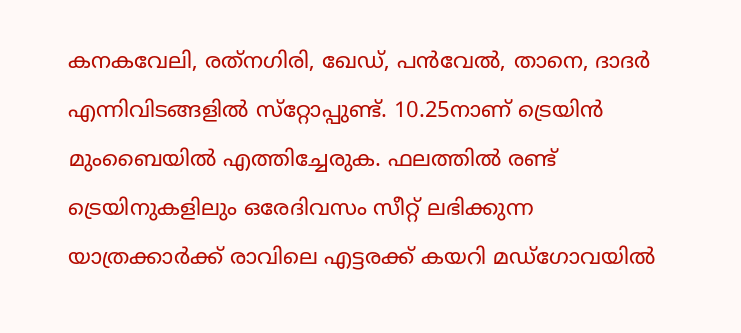കനകവേലി, രത്‌നഗിരി, ഖേഡ്, പന്‍വേല്‍, താനെ, ദാദര്‍ എന്നിവിടങ്ങളില്‍ സ്‌റ്റോപ്പുണ്ട്. 10.25നാണ് ട്രെയിന്‍ മുംബൈയിൽ എത്തിച്ചേരുക. ഫലത്തിൽ രണ്ട് ട്രെയിനുകളിലും ഒരേദിവസം സീറ്റ് ലഭിക്കുന്ന യാത്രക്കാർക്ക് രാവിലെ എട്ടരക്ക് കയറി മഡ്ഗോവയിൽ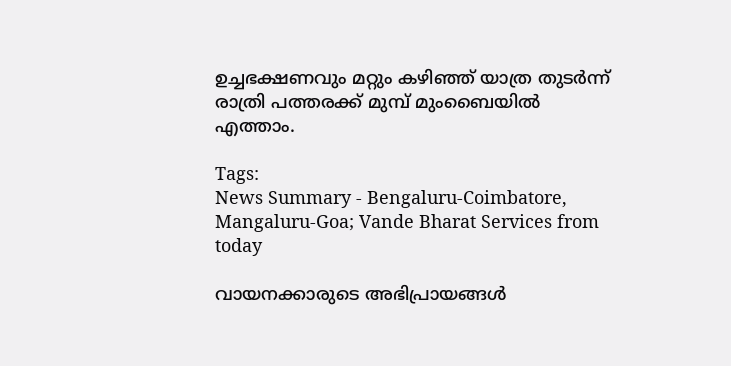ഉച്ചഭക്ഷണവും മറ്റും കഴിഞ്ഞ് യാത്ര തുടർന്ന് രാത്രി പത്തരക്ക് മുമ്പ് മുംബൈയിൽ എത്താം.

Tags:
News Summary - Bengaluru-Coimbatore, Mangaluru-Goa; Vande Bharat Services from today

വായനക്കാരുടെ അഭിപ്രായങ്ങള്‍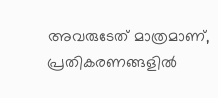അവരുടേത് മാത്രമാണ്, പ്രതികരണങ്ങളിൽ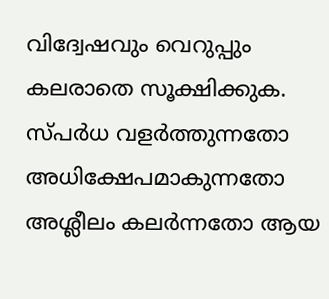വിദ്വേഷവും വെറുപ്പും കലരാതെ സൂക്ഷിക്കുക. സ്പർധ വളർത്തുന്നതോ അധിക്ഷേപമാകുന്നതോ അശ്ലീലം കലർന്നതോ ആയ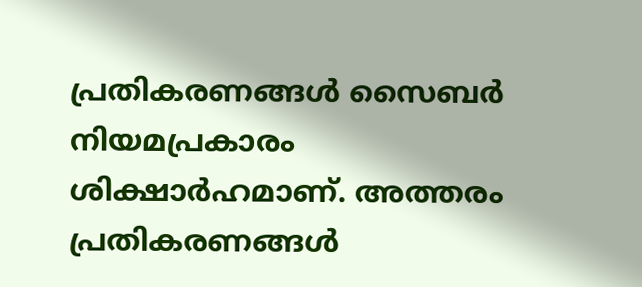പ്രതികരണങ്ങൾ സൈബർ നിയമപ്രകാരം ശിക്ഷാർഹമാണ്. അത്തരം പ്രതികരണങ്ങൾ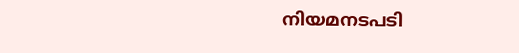നിയമനടപടി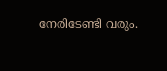നേരിടേണ്ടി വരും.